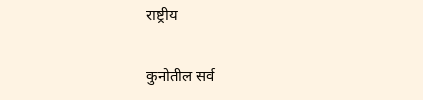राष्ट्रीय

कुनोतील सर्व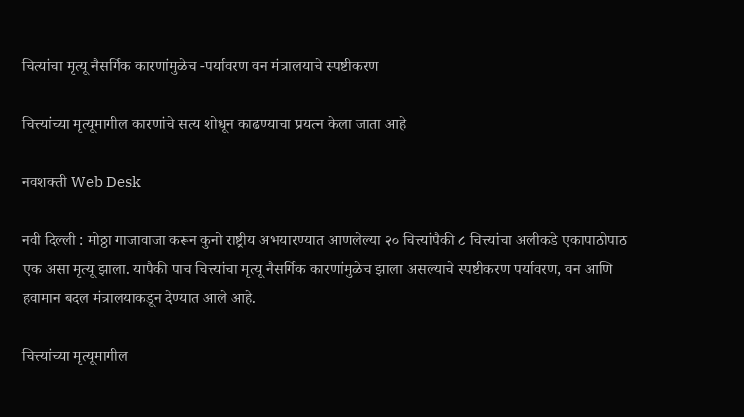चित्यांचा मृत्यू नैसर्गिक कारणांमुळेच -पर्यावरण वन मंत्रालयाचे स्पष्टीकरण

चित्त्यांच्या मृत्यूमागील कारणांचे सत्य शोधून काढण्याचा प्रयत्न केला जाता आहे

नवशक्ती Web Desk

नवी दिल्ली : मोठ्ठा गाजावाजा करून कुनो राष्ट्रीय अभयारण्यात आणलेल्या २० चित्त्यांपैकी ८ चित्त्यांचा अलीकडे एकापाठोपाठ एक असा मृत्यू झाला. यापैकी पाच चित्त्यांचा मृत्यू नैसर्गिक कारणांमुळेच झाला असल्याचे स्पष्टीकरण पर्यावरण, वन आणि हवामान बदल मंत्रालयाकडून देण्यात आले आहे.

चित्त्यांच्या मृत्यूमागील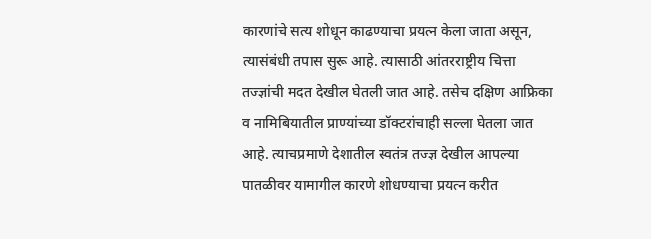कारणांचे सत्य शोधून काढण्याचा प्रयत्न केला जाता असून, त्यासंबंधी तपास सुरू आहे. त्यासाठी आंतरराष्ट्रीय चित्ता तज्ज्ञांची मदत देखील घेतली जात आहे. तसेच दक्षिण आफ्रिका व नामिबियातील प्राण्यांच्या डॉक्टरांचाही सल्ला घेतला जात आहे. त्याचप्रमाणे देशातील स्वतंत्र तज्ज्ञ देखील आपल्या पातळीवर यामागील कारणे शोधण्याचा प्रयत्न करीत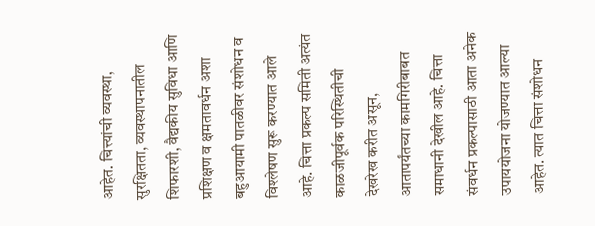आहेत. चित्त्यांची व्यवस्था, सुरक्षितता, व्यवस्थापनातील शिफारशी, वैद्यकीय सुविधा आणि प्रशिक्षण व क्षमतावर्धन अशा बहुआयामी पातळीवर संशोधन व विश्लेषण सुरू करण्यात आले आहे. चित्ता प्रकल्प समिती अत्यंत काळजीपूर्वक परिस्थितीची देखरेख करीत असून, आतापर्यंतच्या कामगिरीबाबत समाधानी देखील आहे. चित्ता संवर्धन प्रकल्पासाठी आता अनेक उपाययोजना योजण्यात आल्या आहेत. त्यात चित्ता संशोधन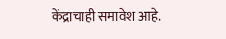केंद्राचाही समावेश आहे.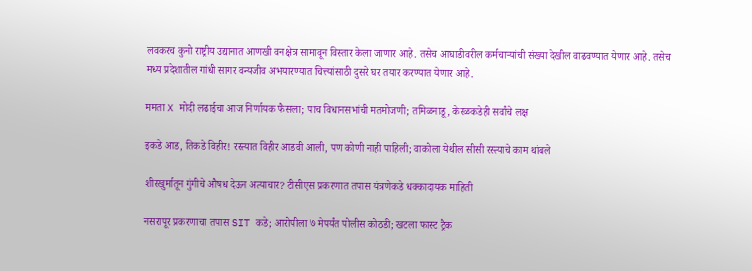लवकरच कुनो राष्ट्रीय उद्यानात आणखी वनक्षेत्र सामावून विस्तार केला जाणार आहे. तसेच आघाडीवरील कर्मचाऱ्यांची संख्या देखील वाढवण्यात येणार आहे. तसेच मध्य प्रदेशातील गांधी सागर वन्यजीव अभयारण्यात चित्त्यांसाठी दुसरे घर तयार करण्यात येणार आहे.

ममता X मोदी लढाईचा आज निर्णायक फैसला; पाच विधानसभांची मतमोजणी; तमिळनाडू, केरळकडेही सर्वांचे लक्ष

इकडे आड, तिकडे विहीर! रस्त्यात विहीर आडवी आली, पण कोणी नाही पाहिली; वाकोला येथील सीसी रस्त्याचे काम थांबले

शीरखुर्मातून गुंगीचे औषध देऊन अत्याचार? टीसीएस प्रकरणात तपास यंत्रणेकडे धक्कादायक माहिती

नसरापूर प्रकरणाचा तपास SIT कडे; आरोपीला ७ मेपर्यंत पोलीस कोठडी; खटला फास्ट ट्रैक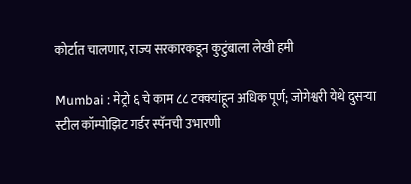कोर्टात चालणार, राज्य सरकारकडून कुटुंबाला लेखी हमी

Mumbai : मेट्रो ६ चे काम ८८ टक्क्यांहून अधिक पूर्ण; जोगेश्वरी येथे दुसऱ्या स्टील कॉम्पोझिट गर्डर स्पॅनची उभारणी